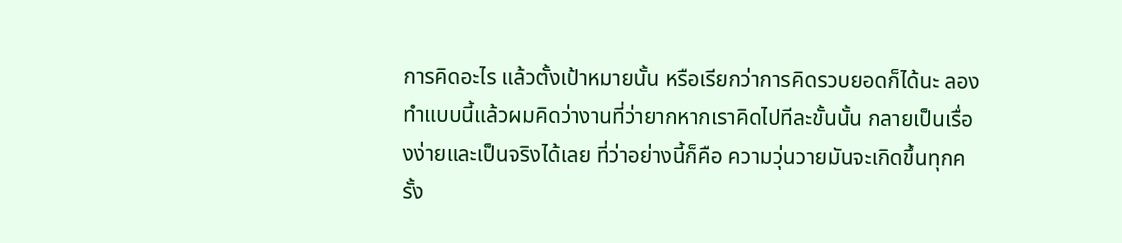การคิดอะไร แล้วตั้งเป้าหมายนั้น หรือเรียกว่าการคิดรวบยอดก็ได้นะ ลองทำแบบนี้แล้วผมคิดว่างานที่ว่ายากหากเราคิดไปทีละขั้นนั้น กลายเป็นเรื่องง่ายและเป็นจริงได้เลย ที่ว่าอย่างนี้ก็คือ ความวุ่นวายมันจะเกิดขึ้นทุกครั้ง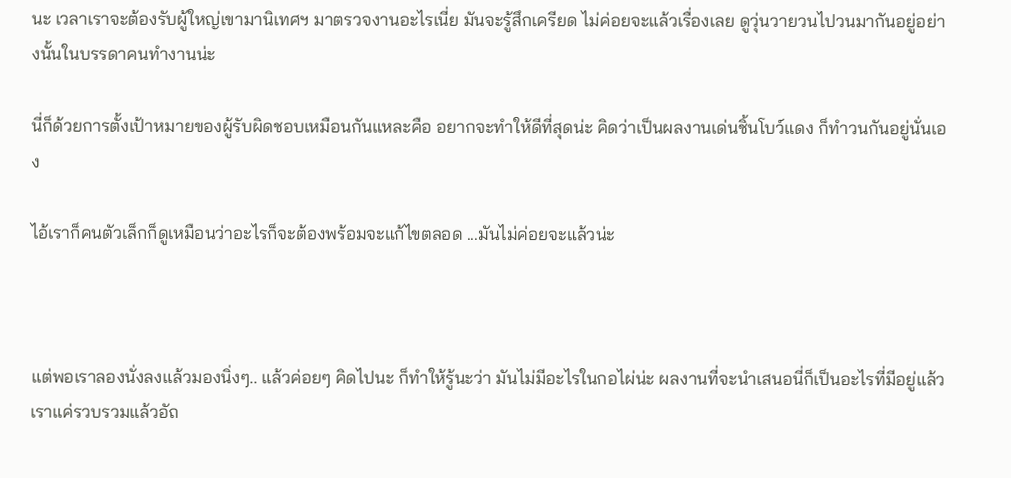นะ เวลาเราจะต้องรับผู้ใหญ่เขามานิเทศฯ มาตรวจงานอะไรเนี่ย มันจะรู้สึกเครียด ไม่ค่อยจะแล้วเรื่องเลย ดูวุ่นวายวนไปวนมากันอยู่อย่างนั้นในบรรดาคนทำงานน่ะ

นี่ก็ด้วยการตั้งเป้าหมายของผู้รับผิดชอบเหมือนกันแหละคือ อยากจะทำให้ดีที่สุดน่ะ คิดว่าเป็นผลงานเด่นชิ้นโบว์แดง ก็ทำวนกันอยู่นั่นเอง

ไอ้เราก็คนตัวเล็กก็ดูเหมือนว่าอะไรก็จะต้องพร้อมจะแก้ไขตลอด ...มันไม่ค่อยจะแล้วน่ะ



แต่พอเราลองนั่งลงแล้วมองนิ่งๆ.. แล้วค่อยๆ คิดไปนะ ก็ทำให้รู้นะว่า มันไม่มีอะไรในกอไผ่น่ะ ผลงานที่จะนำเสนอนี่ก็เป็นอะไรที่มีอยู่แล้ว  เราแค่รวบรวมแล้วอัถ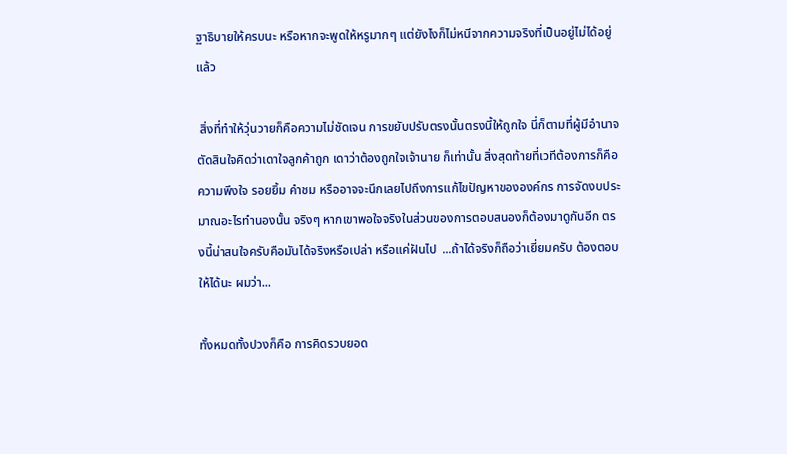ฐาธิบายให้ครบนะ หรือหากจะพูดให้หรูมากๆ แต่ยังไงก็ไม่หนีจากความจริงที่เป็นอยู่ไม่ได้อยู่แล้ว

 สิ่งที่ทำให้วุ่นวายก็คือความไม่ชัดเจน การขยับปรับตรงนั้นตรงนี้ให้ถูกใจ นี่ก็ตามที่ผู้มีอำนาจตัดสินใจคิดว่าเดาใจลูกค้าถูก เดาว่าต้องถูกใจเจ้านาย ก็เท่านั้น สิ่งสุดท้ายที่เวทีต้องการก็คือความพึงใจ รอยยิ้ม คำชม หรืออาจจะนึกเลยไปถึงการแก้ไขปัญหาขององค์กร การจัดงบประมาณอะไรทำนองนั้น จริงๆ หากเขาพอใจจริงในส่วนของการตอบสนองก็ต้องมาดูกันอีก ตรงนี้น่าสนใจครับคือมันได้จริงหรือเปล่า หรือแค่ฝันไป  ...ถ้าได้จริงก็ถือว่าเยี่ยมครับ ต้องตอบให้ได้นะ ผมว่า...

ทั้งหมดทั้งปวงก็คือ การคิดรวบยอด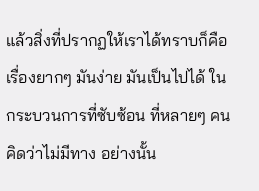แล้วสิ่งที่ปรากฏให้เราได้ทราบก็คือเรื่องยากๆ มันง่าย มันเป็นไปได้ ในกระบวนการที่ซับซ้อน ที่หลายๆ คนคิดว่าไม่มีทาง อย่างนั้น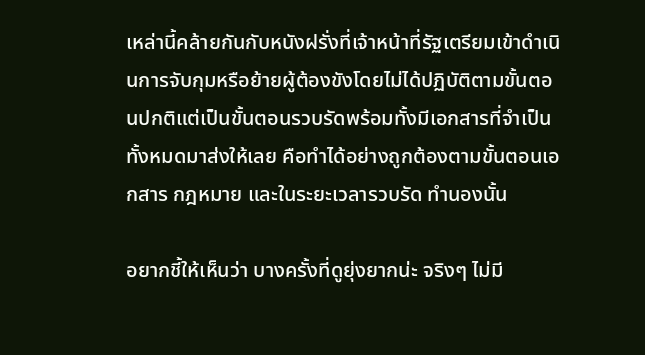เหล่านี้คล้ายกันกับหนังฝรั่งที่เจ้าหน้าที่รัฐเตรียมเข้าดำเนินการจับกุมหรือย้ายผู้ต้องขังโดยไม่ได้ปฏิบัติตามขั้นตอนปกติแต่เป็นขั้นตอนรวบรัดพร้อมทั้งมีเอกสารที่จำเป็นทั้งหมดมาส่งให้เลย คือทำได้อย่างถูกต้องตามขั้นตอนเอกสาร กฎหมาย และในระยะเวลารวบรัด ทำนองนั้น

อยากชี้ให้เห็นว่า บางครั้งที่ดูยุ่งยากน่ะ จริงๆ ไม่มี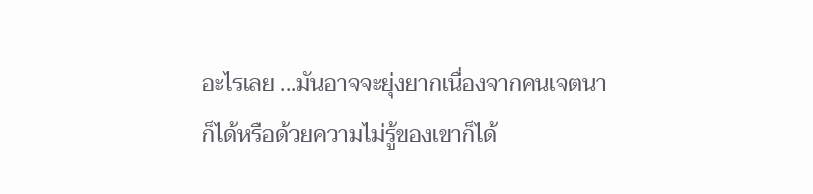อะไรเลย ...มันอาจจะยุ่งยากเนื่องจากคนเจตนาก็ได้หรือด้วยความไม่รู้ของเขาก็ได้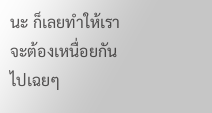นะ ก็เลยทำให้เราจะต้องเหนื่อยกันไปเฉยๆ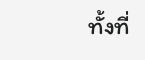ทั้งที่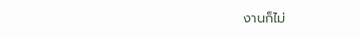งานก็ไม่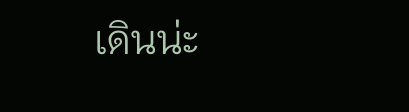เดินน่ะ